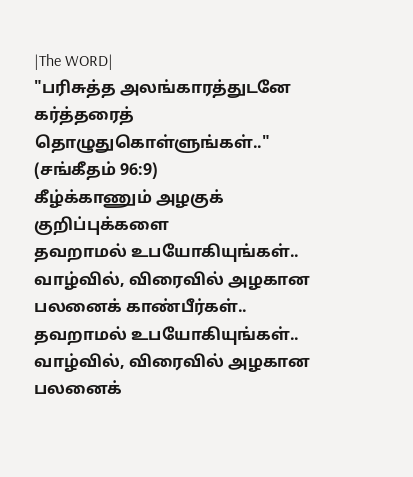|The WORD|
"பரிசுத்த அலங்காரத்துடனே கர்த்தரைத் தொழுதுகொள்ளுங்கள்.." (சங்கீதம் 96:9)
கீழ்க்காணும் அழகுக் குறிப்புக்களை
தவறாமல் உபயோகியுங்கள்.. வாழ்வில், விரைவில் அழகான பலனைக் காண்பீர்கள்..
தவறாமல் உபயோகியுங்கள்.. வாழ்வில், விரைவில் அழகான பலனைக்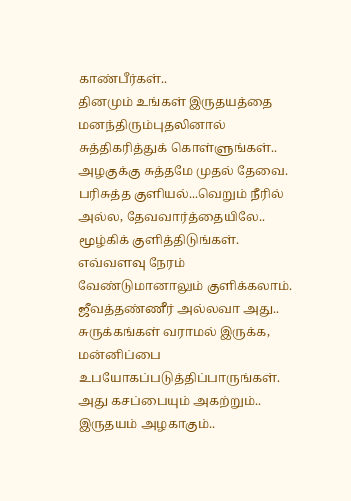காண்பீர்கள்..
தினமும் உங்கள் இருதயத்தை மனந்திரும்புதலினால் சுத்திகரித்துக் கொள்ளுங்கள்.. அழகுக்கு சுத்தமே முதல் தேவை.
பரிசுத்த குளியல்...வெறும் நீரில் அல்ல, தேவவார்த்தையிலே.. மூழ்கிக் குளித்திடுங்கள். எவ்வளவு நேரம் வேண்டுமானாலும் குளிக்கலாம். ஜீவத்தண்ணீர் அல்லவா அது..
சுருக்கங்கள் வராமல் இருக்க, மன்னிப்பை உபயோகப்படுத்திப்பாருங்கள். அது கசப்பையும் அகற்றும்.. இருதயம் அழகாகும்..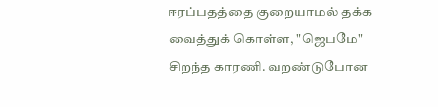ஈரப்பதத்தை குறையாமல் தக்க வைத்துக் கொள்ள, "ஜெபமே" சிறந்த காரணி. வறண்டுபோன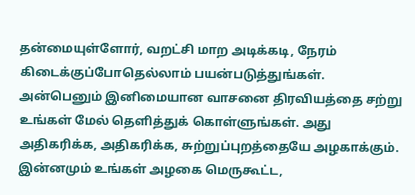தன்மையுள்ளோர், வறட்சி மாற அடிக்கடி, நேரம் கிடைக்குப்போதெல்லாம் பயன்படுத்துங்கள்.
அன்பெனும் இனிமையான வாசனை திரவியத்தை சற்று உங்கள் மேல் தெளித்துக் கொள்ளுங்கள். அது அதிகரிக்க, அதிகரிக்க, சுற்றுப்புறத்தையே அழகாக்கும்.
இன்னமும் உங்கள் அழகை மெருகூட்ட,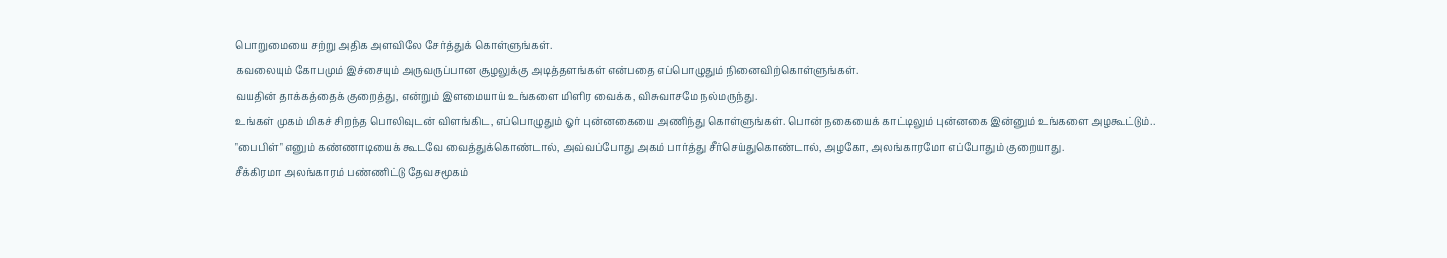பொறுமையை சற்று அதிக அளவிலே சேர்த்துக் கொள்ளுங்கள்.
கவலையும் கோபமும் இச்சையும் அருவருப்பான சூழலுக்கு அடித்தளங்கள் என்பதை எப்பொழுதும் நினைவிற்கொள்ளுங்கள்.
வயதின் தாக்கத்தைக் குறைத்து, என்றும் இளமையாய் உங்களை மிளிர வைக்க, விசுவாசமே நல்மருந்து.
உங்கள் முகம் மிகச் சிறந்த பொலிவுடன் விளங்கிட, எப்பொழுதும் ஓர் புன்னகையை அணிந்து கொள்ளுங்கள். பொன் நகையைக் காட்டிலும் புன்னகை இன்னும் உங்களை அழகூட்டும்..
"பைபிள்" எனும் கண்ணாடியைக் கூடவே வைத்துக்கொண்டால், அவ்வப்போது அகம் பார்த்து சீர்செய்துகொண்டால், அழகோ, அலங்காரமோ எப்போதும் குறையாது.
சீக்கிரமா அலங்காரம் பண்ணிட்டு தேவசமூகம்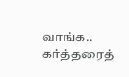வாங்க.. கர்த்தரைத்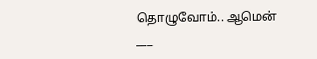தொழுவோம்.. ஆமென்
___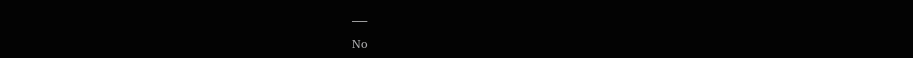___

No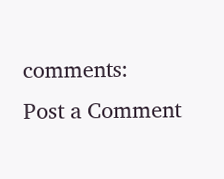comments:
Post a Comment